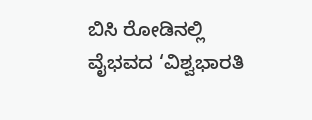ಬಿಸಿ ರೋಡಿನಲ್ಲಿ ವೈಭವದ ‘ವಿಶ್ವಭಾರತಿ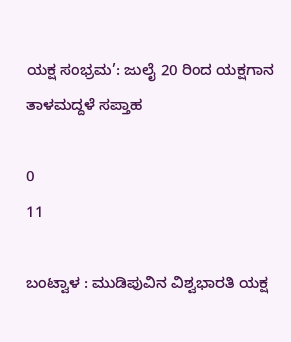ಯಕ್ಷ ಸಂಭ್ರಮ’: ಜುಲೈ 20 ರಿಂದ ಯಕ್ಷಗಾನ ತಾಳಮದ್ದಳೆ ಸಪ್ತಾಹ

0
11

ಬಂಟ್ವಾಳ : ಮುಡಿಪುವಿನ ವಿಶ್ವಭಾರತಿ ಯಕ್ಷ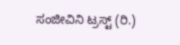ಸಂಜೀವಿನಿ ಟ್ರಸ್ಟ್ (ರಿ.)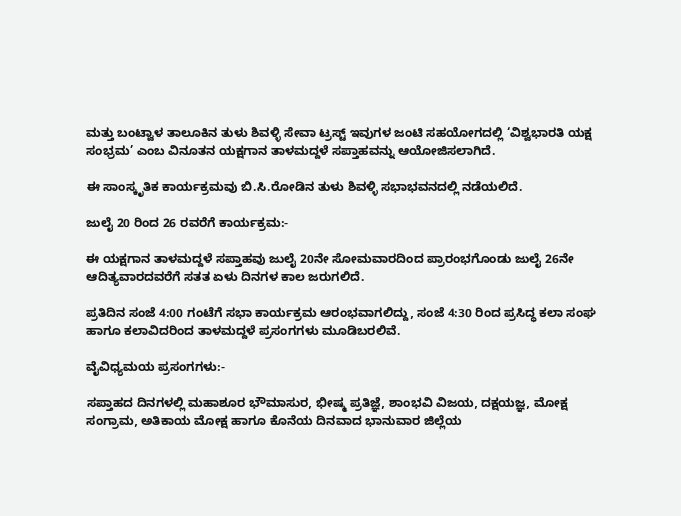ಮತ್ತು ಬಂಟ್ವಾಳ ತಾಲೂಕಿನ ತುಳು ಶಿವಳ್ಳಿ ಸೇವಾ ಟ್ರಸ್ಟ್ ಇವುಗಳ ಜಂಟಿ ಸಹಯೋಗದಲ್ಲಿ ‘ವಿಶ್ವಭಾರತಿ ಯಕ್ಷ ಸಂಭ್ರಮ’ ಎಂಬ ವಿನೂತನ ಯಕ್ಷಗಾನ ತಾಳಮದ್ದಳೆ ಸಪ್ತಾಹವನ್ನು ಆಯೋಜಿಸಲಾಗಿದೆ.

ಈ ಸಾಂಸ್ಕೃತಿಕ ಕಾರ್ಯಕ್ರಮವು ಬಿ.ಸಿ.ರೋಡಿನ ತುಳು ಶಿವಳ್ಳಿ ಸಭಾಭವನದಲ್ಲಿ ನಡೆಯಲಿದೆ.

ಜುಲೈ 20 ರಿಂದ 26 ರವರೆಗೆ ಕಾರ್ಯಕ್ರಮ:-

ಈ ಯಕ್ಷಗಾನ ತಾಳಮದ್ದಳೆ ಸಪ್ತಾಹವು ಜುಲೈ 20ನೇ ಸೋಮವಾರದಿಂದ ಪ್ರಾರಂಭಗೊಂಡು ಜುಲೈ 26ನೇ ಆದಿತ್ಯವಾರದವರೆಗೆ ಸತತ ಏಳು ದಿನಗಳ ಕಾಲ ಜರುಗಲಿದೆ.

ಪ್ರತಿದಿನ ಸಂಜೆ 4:00 ಗಂಟೆಗೆ ಸಭಾ ಕಾರ್ಯಕ್ರಮ ಆರಂಭವಾಗಲಿದ್ದು, ಸಂಜೆ 4:30 ರಿಂದ ಪ್ರಸಿದ್ಧ ಕಲಾ ಸಂಘ ಹಾಗೂ ಕಲಾವಿದರಿಂದ ತಾಳಮದ್ದಳೆ ಪ್ರಸಂಗಗಳು ಮೂಡಿಬರಲಿವೆ.

ವೈವಿಧ್ಯಮಯ ಪ್ರಸಂಗಗಳು:-

ಸಪ್ತಾಹದ ದಿನಗಳಲ್ಲಿ ಮಹಾಶೂರ ಭೌಮಾಸುರ, ಭೀಷ್ಮ ಪ್ರತಿಜ್ಞೆ, ಶಾಂಭವಿ ವಿಜಯ, ದಕ್ಷಯಜ್ಞ, ಮೋಕ್ಷ ಸಂಗ್ರಾಮ, ಅತಿಕಾಯ ಮೋಕ್ಷ ಹಾಗೂ ಕೊನೆಯ ದಿನವಾದ ಭಾನುವಾರ ಜಿಲ್ಲೆಯ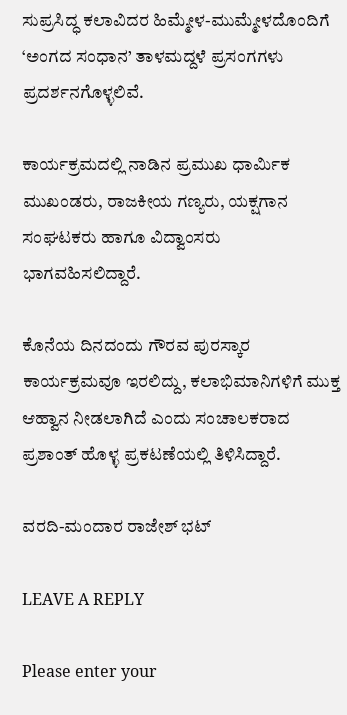ಸುಪ್ರಸಿದ್ಧ ಕಲಾವಿದರ ಹಿಮ್ಮೇಳ-ಮುಮ್ಮೇಳದೊಂದಿಗೆ ‘ಅಂಗದ ಸಂಧಾನ’ ತಾಳಮದ್ದಳೆ ಪ್ರಸಂಗಗಳು ಪ್ರದರ್ಶನಗೊಳ್ಳಲಿವೆ.

ಕಾರ್ಯಕ್ರಮದಲ್ಲಿ ನಾಡಿನ ಪ್ರಮುಖ ಧಾರ್ಮಿಕ ಮುಖಂಡರು, ರಾಜಕೀಯ ಗಣ್ಯರು, ಯಕ್ಷಗಾನ ಸಂಘಟಕರು ಹಾಗೂ ವಿದ್ವಾಂಸರು ಭಾಗವಹಿಸಲಿದ್ದಾರೆ.

ಕೊನೆಯ ದಿನದಂದು ಗೌರವ ಪುರಸ್ಕಾರ ಕಾರ್ಯಕ್ರಮವೂ ಇರಲಿದ್ದು, ಕಲಾಭಿಮಾನಿಗಳಿಗೆ ಮುಕ್ತ ಆಹ್ವಾನ ನೀಡಲಾಗಿದೆ ಎಂದು ಸಂಚಾಲಕರಾದ ಪ್ರಶಾಂತ್ ಹೊಳ್ಳ ಪ್ರಕಟಣೆಯಲ್ಲಿ ತಿಳಿಸಿದ್ದಾರೆ.

ವರದಿ-ಮಂದಾರ ರಾಜೇಶ್ ಭಟ್

LEAVE A REPLY

Please enter your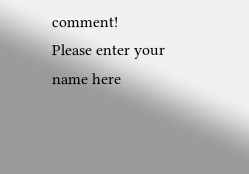comment!
Please enter your name here